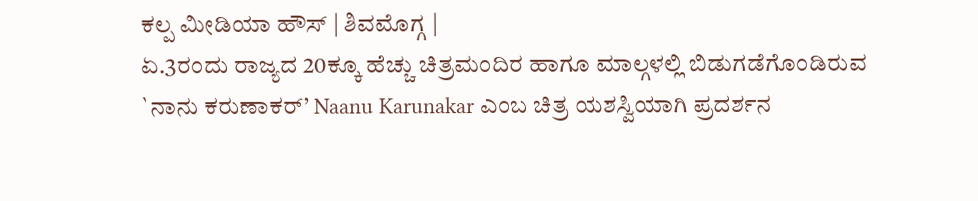ಕಲ್ಪ ಮೀಡಿಯಾ ಹೌಸ್ | ಶಿವಮೊಗ್ಗ |
ಏ.3ರಂದು ರಾಜ್ಯದ 20ಕ್ಕೂ ಹೆಚ್ಚು ಚಿತ್ರಮಂದಿರ ಹಾಗೂ ಮಾಲ್ಗಳಲ್ಲಿ ಬಿಡುಗಡೆಗೊಂಡಿರುವ `ನಾನು ಕರುಣಾಕರ್’ Naanu Karunakar ಎಂಬ ಚಿತ್ರ ಯಶಸ್ವಿಯಾಗಿ ಪ್ರದರ್ಶನ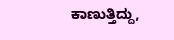ಕಾಣುತ್ತಿದ್ದು,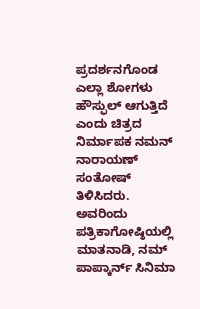ಪ್ರದರ್ಶನಗೊಂಡ ಎಲ್ಲಾ ಶೋಗಳು ಹೌಸ್ಫುಲ್ ಆಗುತ್ತಿದೆ ಎಂದು ಚಿತ್ರದ ನಿರ್ಮಾಪಕ ನಮನ್ ನಾರಾಯಣ್ ಸಂತೋಷ್ ತಿಳಿಸಿದರು.
ಅವರಿಂದು ಪತ್ರಿಕಾಗೋಷ್ಠಿಯಲ್ಲಿ ಮಾತನಾಡಿ, ನಮ್ ಪಾಪ್ಕಾರ್ನ್ ಸಿನಿಮಾ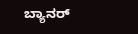ಬ್ಯಾನರ್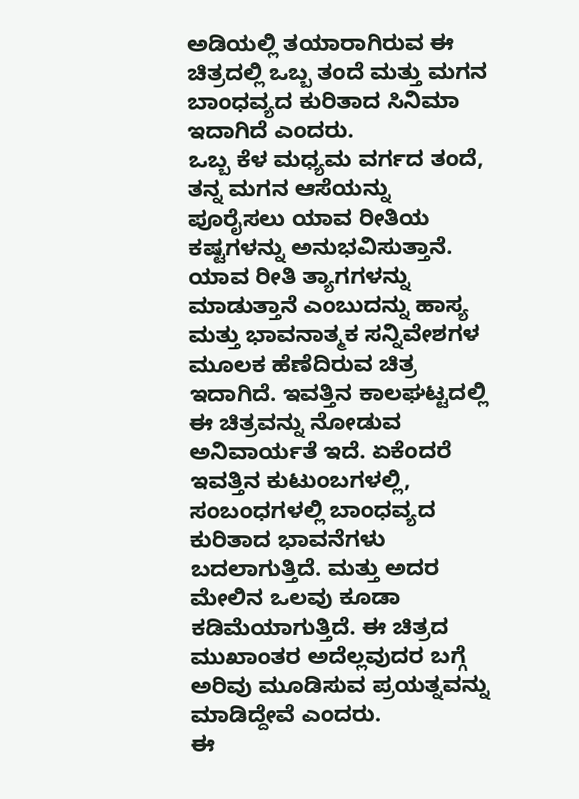ಅಡಿಯಲ್ಲಿ ತಯಾರಾಗಿರುವ ಈ ಚಿತ್ರದಲ್ಲಿ ಒಬ್ಬ ತಂದೆ ಮತ್ತು ಮಗನ ಬಾಂಧವ್ಯದ ಕುರಿತಾದ ಸಿನಿಮಾ ಇದಾಗಿದೆ ಎಂದರು.
ಒಬ್ಬ ಕೆಳ ಮಧ್ಯಮ ವರ್ಗದ ತಂದೆ, ತನ್ನ ಮಗನ ಆಸೆಯನ್ನು ಪೂರೈಸಲು ಯಾವ ರೀತಿಯ ಕಷ್ಟಗಳನ್ನು ಅನುಭವಿಸುತ್ತಾನೆ. ಯಾವ ರೀತಿ ತ್ಯಾಗಗಳನ್ನು ಮಾಡುತ್ತಾನೆ ಎಂಬುದನ್ನು ಹಾಸ್ಯ ಮತ್ತು ಭಾವನಾತ್ಮಕ ಸನ್ನಿವೇಶಗಳ ಮೂಲಕ ಹೆಣೆದಿರುವ ಚಿತ್ರ ಇದಾಗಿದೆ. ಇವತ್ತಿನ ಕಾಲಘಟ್ಟದಲ್ಲಿ ಈ ಚಿತ್ರವನ್ನು ನೋಡುವ ಅನಿವಾರ್ಯತೆ ಇದೆ. ಏಕೆಂದರೆ ಇವತ್ತಿನ ಕುಟುಂಬಗಳಲ್ಲಿ, ಸಂಬಂಧಗಳಲ್ಲಿ ಬಾಂಧವ್ಯದ ಕುರಿತಾದ ಭಾವನೆಗಳು ಬದಲಾಗುತ್ತಿದೆ. ಮತ್ತು ಅದರ ಮೇಲಿನ ಒಲವು ಕೂಡಾ ಕಡಿಮೆಯಾಗುತ್ತಿದೆ. ಈ ಚಿತ್ರದ ಮುಖಾಂತರ ಅದೆಲ್ಲವುದರ ಬಗ್ಗೆ ಅರಿವು ಮೂಡಿಸುವ ಪ್ರಯತ್ನವನ್ನು ಮಾಡಿದ್ದೇವೆ ಎಂದರು.
ಈ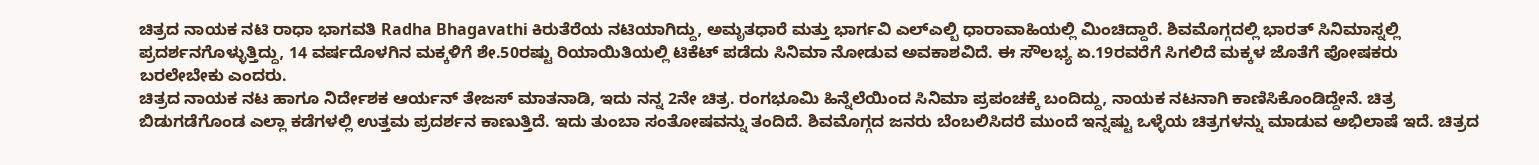ಚಿತ್ರದ ನಾಯಕ ನಟಿ ರಾಧಾ ಭಾಗವತಿ Radha Bhagavathi ಕಿರುತೆರೆಯ ನಟಿಯಾಗಿದ್ದು, ಅಮೃತಧಾರೆ ಮತ್ತು ಭಾರ್ಗವಿ ಎಲ್ಎಲ್ಬಿ ಧಾರಾವಾಹಿಯಲ್ಲಿ ಮಿಂಚಿದ್ದಾರೆ. ಶಿವಮೊಗ್ಗದಲ್ಲಿ ಭಾರತ್ ಸಿನಿಮಾಸ್ನಲ್ಲಿ ಪ್ರದರ್ಶನಗೊಳ್ಳುತ್ತಿದ್ದು, 14 ವರ್ಷದೊಳಗಿನ ಮಕ್ಕಳಿಗೆ ಶೇ.50ರಷ್ಟು ರಿಯಾಯಿತಿಯಲ್ಲಿ ಟಿಕೆಟ್ ಪಡೆದು ಸಿನಿಮಾ ನೋಡುವ ಅವಕಾಶವಿದೆ. ಈ ಸೌಲಭ್ಯ ಏ.19ರವರೆಗೆ ಸಿಗಲಿದೆ ಮಕ್ಕಳ ಜೊತೆಗೆ ಪೋಷಕರು ಬರಲೇಬೇಕು ಎಂದರು.
ಚಿತ್ರದ ನಾಯಕ ನಟ ಹಾಗೂ ನಿರ್ದೇಶಕ ಆರ್ಯನ್ ತೇಜಸ್ ಮಾತನಾಡಿ, ಇದು ನನ್ನ 2ನೇ ಚಿತ್ರ. ರಂಗಭೂಮಿ ಹಿನ್ನೆಲೆಯಿಂದ ಸಿನಿಮಾ ಪ್ರಪಂಚಕ್ಕೆ ಬಂದಿದ್ದು, ನಾಯಕ ನಟನಾಗಿ ಕಾಣಿಸಿಕೊಂಡಿದ್ದೇನೆ. ಚಿತ್ರ ಬಿಡುಗಡೆಗೊಂಡ ಎಲ್ಲಾ ಕಡೆಗಳಲ್ಲಿ ಉತ್ತಮ ಪ್ರದರ್ಶನ ಕಾಣುತ್ತಿದೆ. ಇದು ತುಂಬಾ ಸಂತೋಷವನ್ನು ತಂದಿದೆ. ಶಿವಮೊಗ್ಗದ ಜನರು ಬೆಂಬಲಿಸಿದರೆ ಮುಂದೆ ಇನ್ನಷ್ಟು ಒಳ್ಳೆಯ ಚಿತ್ರಗಳನ್ನು ಮಾಡುವ ಅಭಿಲಾಷೆ ಇದೆ. ಚಿತ್ರದ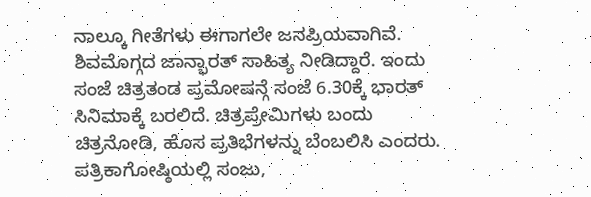ನಾಲ್ಕೂ ಗೀತೆಗಳು ಈಗಾಗಲೇ ಜನಪ್ರಿಯವಾಗಿವೆ. ಶಿವಮೊಗ್ಗದ ಜಾನ್ಭಾರತ್ ಸಾಹಿತ್ಯ ನೀಡಿದ್ದಾರೆ. ಇಂದು ಸಂಜೆ ಚಿತ್ರತಂಡ ಪ್ರಮೋಷನ್ಗೆ ಸಂಜೆ 6.30ಕ್ಕೆ ಭಾರತ್ ಸಿನಿಮಾಕ್ಕೆ ಬರಲಿದೆ. ಚಿತ್ರಪ್ರೇಮಿಗಳು ಬಂದು ಚಿತ್ರನೋಡಿ, ಹೊಸ ಪ್ರತಿಭೆಗಳನ್ನು ಬೆಂಬಲಿಸಿ ಎಂದರು.
ಪತ್ರಿಕಾಗೋಷ್ಠಿಯಲ್ಲಿ ಸಂಜು,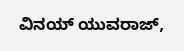ವಿನಯ್ ಯುವರಾಜ್,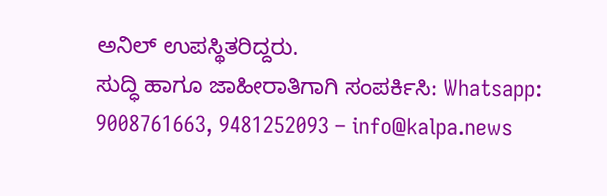ಅನಿಲ್ ಉಪಸ್ಥಿತರಿದ್ದರು.
ಸುದ್ಧಿ ಹಾಗೂ ಜಾಹೀರಾತಿಗಾಗಿ ಸಂಪರ್ಕಿಸಿ: Whatsapp: 9008761663, 9481252093 – info@kalpa.news